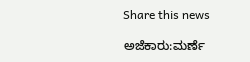Share this news

ಅಜೆಕಾರು:ಮರ್ಣೆ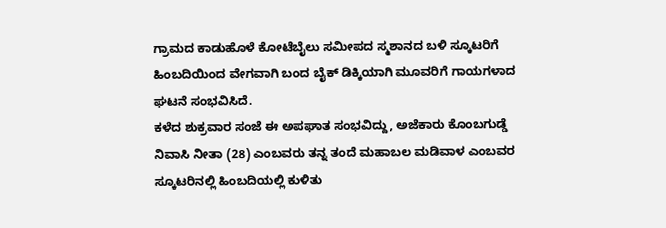ಗ್ರಾಮದ ಕಾಡುಹೊಳೆ ಕೋಟೆಬೈಲು ಸಮೀಪದ ಸ್ಮಶಾನದ ಬಳಿ ಸ್ಕೂಟರಿಗೆ ಹಿಂಬದಿಯಿಂದ ವೇಗವಾಗಿ ಬಂದ ಬೈಕ್ ಡಿಕ್ಕಿಯಾಗಿ ಮೂವರಿಗೆ ಗಾಯಗಳಾದ ಘಟನೆ ಸಂಭವಿಸಿದೆ.
ಕಳೆದ ಶುಕ್ರವಾರ ಸಂಜೆ ಈ ಅಪಘಾತ ಸಂಭವಿದ್ದು, ಅಜೆಕಾರು ಕೊಂಬಗುಡ್ಡೆ ನಿವಾಸಿ ನೀತಾ (28) ಎಂಬವರು ತನ್ನ ತಂದೆ ಮಹಾಬಲ ಮಡಿವಾಳ ಎಂಬವರ ಸ್ಕೂಟರಿನಲ್ಲಿ ಹಿಂಬದಿಯಲ್ಲಿ ಕುಳಿತು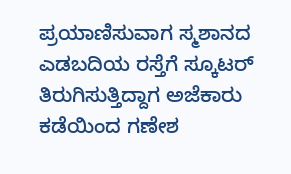ಪ್ರಯಾಣಿಸುವಾಗ ಸ್ಮಶಾನದ ಎಡಬದಿಯ ರಸ್ತೆಗೆ ಸ್ಕೂಟರ್ ತಿರುಗಿಸುತ್ತಿದ್ದಾಗ ಅಜೆಕಾರು ಕಡೆಯಿಂದ ಗಣೇಶ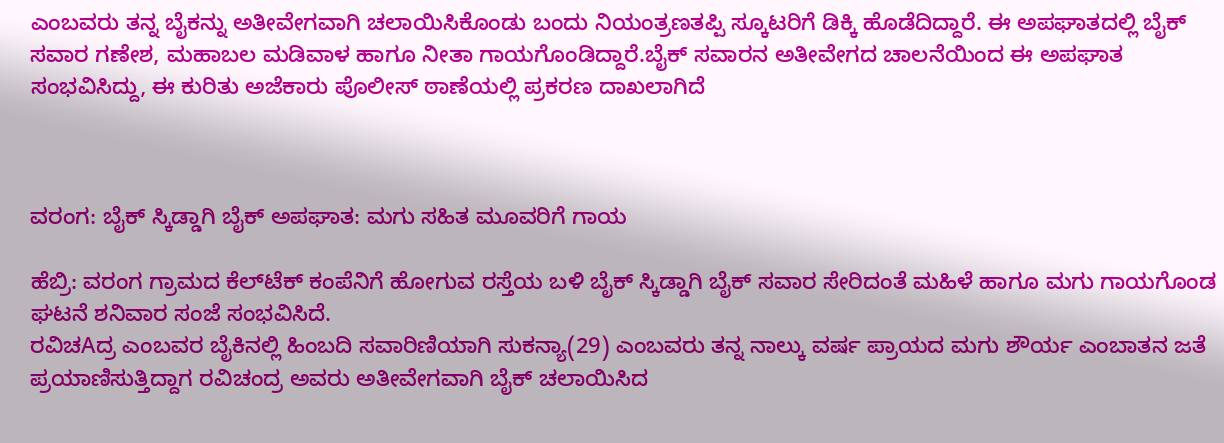ಎಂಬವರು ತನ್ನ ಬೈಕನ್ನು ಅತೀವೇಗವಾಗಿ ಚಲಾಯಿಸಿಕೊಂಡು ಬಂದು ನಿಯಂತ್ರಣತಪ್ಪಿ ಸ್ಕೂಟರಿಗೆ ಡಿಕ್ಕಿ ಹೊಡೆದಿದ್ದಾರೆ. ಈ ಅಪಘಾತದಲ್ಲಿ ಬೈಕ್ ಸವಾರ ಗಣೇಶ, ಮಹಾಬಲ ಮಡಿವಾಳ ಹಾಗೂ ನೀತಾ ಗಾಯಗೊಂಡಿದ್ದಾರೆ.ಬೈಕ್ ಸವಾರನ ಅತೀವೇಗದ ಚಾಲನೆಯಿಂದ ಈ ಅಪಘಾತ ಸಂಭವಿಸಿದ್ದು, ಈ ಕುರಿತು ಅಜೆಕಾರು ಪೊಲೀಸ್ ಠಾಣೆಯಲ್ಲಿ ಪ್ರಕರಣ ದಾಖಲಾಗಿದೆ



ವರಂಗ: ಬೈಕ್ ಸ್ಕಿಡ್ಡಾಗಿ ಬೈಕ್ ಅಪಘಾತ: ಮಗು ಸಹಿತ ಮೂವರಿಗೆ ಗಾಯ

ಹೆಬ್ರಿ: ವರಂಗ ಗ್ರಾಮದ ಕೆಲ್‌ಟೆಕ್ ಕಂಪೆನಿಗೆ ಹೋಗುವ ರಸ್ತೆಯ ಬಳಿ ಬೈಕ್ ಸ್ಕಿಡ್ಡಾಗಿ ಬೈಕ್ ಸವಾರ ಸೇರಿದಂತೆ ಮಹಿಳೆ ಹಾಗೂ ಮಗು ಗಾಯಗೊಂಡ ಘಟನೆ ಶನಿವಾರ ಸಂಜೆ ಸಂಭವಿಸಿದೆ.
ರವಿಚAದ್ರ ಎಂಬವರ ಬೈಕಿನಲ್ಲಿ ಹಿಂಬದಿ ಸವಾರಿಣಿಯಾಗಿ ಸುಕನ್ಯಾ(29) ಎಂಬವರು ತನ್ನ ನಾಲ್ಕು ವರ್ಷ ಪ್ರಾಯದ ಮಗು ಶೌರ್ಯ ಎಂಬಾತನ ಜತೆ ಪ್ರಯಾಣಿಸುತ್ತಿದ್ದಾಗ ರವಿಚಂದ್ರ ಅವರು ಅತೀವೇಗವಾಗಿ ಬೈಕ್ ಚಲಾಯಿಸಿದ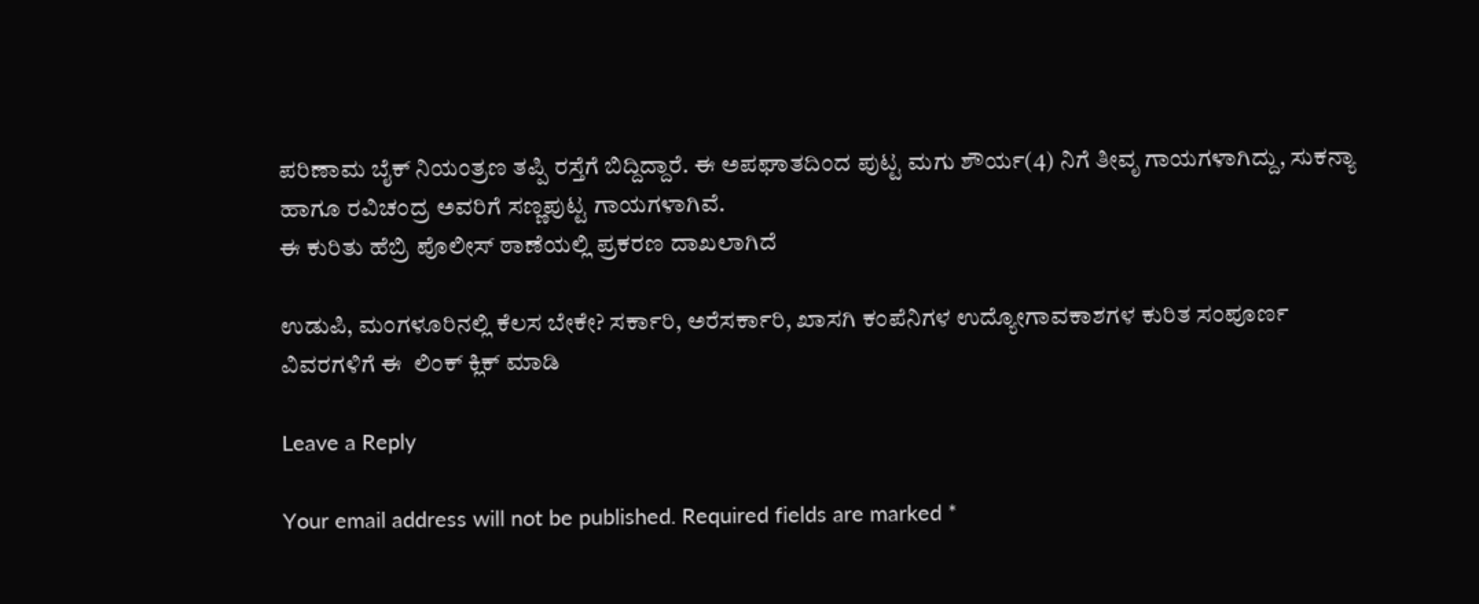ಪರಿಣಾಮ ಬೈಕ್ ನಿಯಂತ್ರಣ ತಪ್ಪಿ ರಸ್ತೆಗೆ ಬಿದ್ದಿದ್ದಾರೆ. ಈ ಅಪಘಾತದಿಂದ ಪುಟ್ಟ ಮಗು ಶೌರ್ಯ(4) ನಿಗೆ ತೀವೃ ಗಾಯಗಳಾಗಿದ್ದು, ಸುಕನ್ಯಾ ಹಾಗೂ ರವಿಚಂದ್ರ ಅವರಿಗೆ ಸಣ್ಣಪುಟ್ಟ ಗಾಯಗಳಾಗಿವೆ.
ಈ ಕುರಿತು ಹೆಬ್ರಿ ಪೊಲೀಸ್ ಠಾಣೆಯಲ್ಲಿ ಪ್ರಕರಣ ದಾಖಲಾಗಿದೆ

ಉಡುಪಿ, ಮಂಗಳೂರಿನಲ್ಲಿ ಕೆಲಸ ಬೇಕೇ? ಸರ್ಕಾರಿ, ಅರೆಸರ್ಕಾರಿ, ಖಾಸಗಿ ಕಂಪೆನಿಗಳ ಉದ್ಯೋಗಾವಕಾಶಗಳ ಕುರಿತ ಸಂಪೂರ್ಣ ವಿವರಗಳಿಗೆ ಈ  ಲಿಂಕ್ ಕ್ಲಿಕ್ ಮಾಡಿ

Leave a Reply

Your email address will not be published. Required fields are marked *